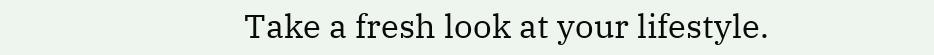Take a fresh look at your lifestyle.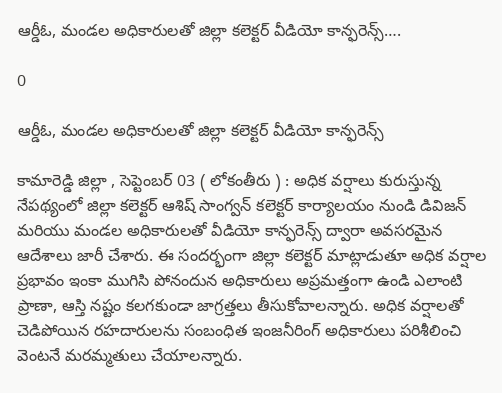ఆర్డీఓ, మండల అధికారులతో జిల్లా కలెక్టర్ వీడియో కాన్ఫరెన్స్….

0

ఆర్డీఓ, మండల అధికారులతో జిల్లా కలెక్టర్ వీడియో కాన్ఫరెన్స్

కామారెడ్డి జిల్లా , సెప్టెంబర్ 03 ( లోకంతీరు ) : అధిక వర్షాలు కురుస్తున్న నేపథ్యంలో జిల్లా కలెక్టర్ ఆశిష్ సాంగ్వన్ కలెక్టర్ కార్యాలయం నుండి డివిజన్ మరియు మండల అధికారులతో వీడియో కాన్ఫరెన్స్ ద్వారా అవసరమైన ఆదేశాలు జారీ చేశారు. ఈ సందర్భంగా జిల్లా కలెక్టర్ మాట్లాడుతూ అధిక వర్షాల ప్రభావం ఇంకా ముగిసి పోనందున అధికారులు అప్రమత్తంగా ఉండి ఎలాంటి ప్రాణా, ఆస్తి నష్టం కలగకుండా జాగ్రత్తలు తీసుకోవాలన్నారు. అధిక వర్షాలతో చెడిపోయిన రహదారులను సంబంధిత ఇంజనీరింగ్ అధికారులు పరిశీలించి వెంటనే మరమ్మతులు చేయాలన్నారు.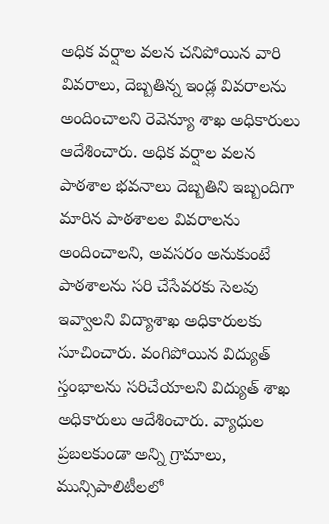అధిక వర్షాల వలన చనిపోయిన వారి వివరాలు, దెబ్బతిన్న ఇండ్ల వివరాలను అందించాలని రెవెన్యూ శాఖ అధికారులు ఆదేశించారు. అధిక వర్షాల వలన పాఠశాల భవనాలు దెబ్బతిని ఇబ్బందిగా మారిన పాఠశాలల వివరాలను అందించాలని, అవసరం అనుకుంటే పాఠశాలను సరి చేసేవరకు సెలవు ఇవ్వాలని విద్యాశాఖ అధికారులకు సూచించారు. వంగిపోయిన విద్యుత్ స్తంభాలను సరిచేయాలని విద్యుత్ శాఖ అధికారులు ఆదేశించారు. వ్యాధుల ప్రబలకుండా అన్ని గ్రామాలు, మున్సిపాలిటీలలో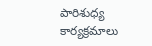పారిశుధ్య కార్యక్రమాలు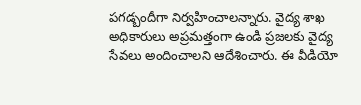పగడ్బందీగా నిర్వహించాలన్నారు. వైద్య శాఖ అధికారులు అప్రమత్తంగా ఉండి ప్రజలకు వైద్య సేవలు అందించాలని ఆదేశించారు. ఈ వీడియో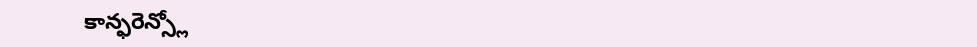కాన్ఫరెన్స్లో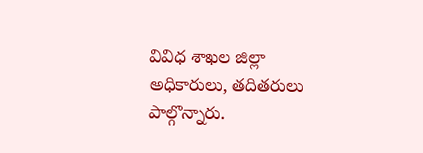వివిధ శాఖల జిల్లా అధికారులు, తదితరులు పాల్గొన్నారు.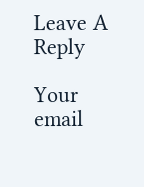Leave A Reply

Your email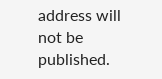address will not be published.